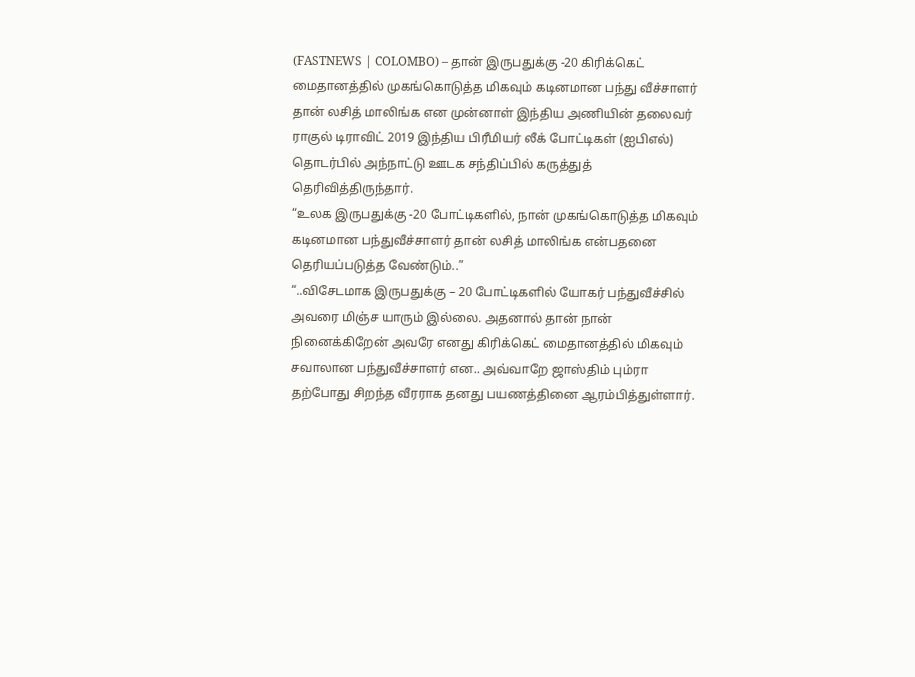(FASTNEWS | COLOMBO) – தான் இருபதுக்கு -20 கிரிக்கெட் மைதானத்தில் முகங்கொடுத்த மிகவும் கடினமான பந்து வீச்சாளர் தான் லசித் மாலிங்க என முன்னாள் இந்திய அணியின் தலைவர் ராகுல் டிராவிட் 2019 இந்திய பிரீமியர் லீக் போட்டிகள் (ஐபிஎல்) தொடர்பில் அந்நாட்டு ஊடக சந்திப்பில் கருத்துத் தெரிவித்திருந்தார்.
“உலக இருபதுக்கு -20 போட்டிகளில், நான் முகங்கொடுத்த மிகவும் கடினமான பந்துவீச்சாளர் தான் லசித் மாலிங்க என்பதனை தெரியப்படுத்த வேண்டும்..”
“..விசேடமாக இருபதுக்கு – 20 போட்டிகளில் யோகர் பந்துவீச்சில் அவரை மிஞ்ச யாரும் இல்லை. அதனால் தான் நான் நினைக்கிறேன் அவரே எனது கிரிக்கெட் மைதானத்தில் மிகவும் சவாலான பந்துவீச்சாளர் என.. அவ்வாறே ஜாஸ்திம் பும்ரா தற்போது சிறந்த வீரராக தனது பயணத்தினை ஆரம்பித்துள்ளார்.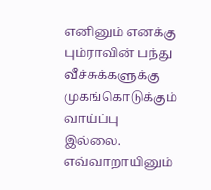எனினும் எனக்கு பும்ராவின் பந்து வீச்சுக்களுக்கு முகங்கொடுக்கும் வாய்ப்பு இல்லை. எவ்வாறாயினும்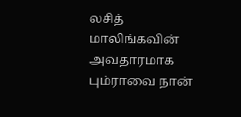லசித் மாலிங்கவின் அவதாரமாக பும்ராவை நான்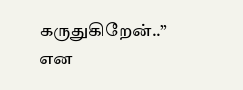கருதுகிறேன்..” என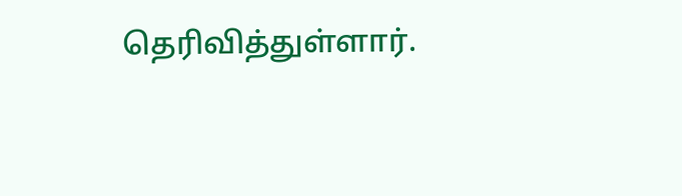தெரிவித்துள்ளார்.